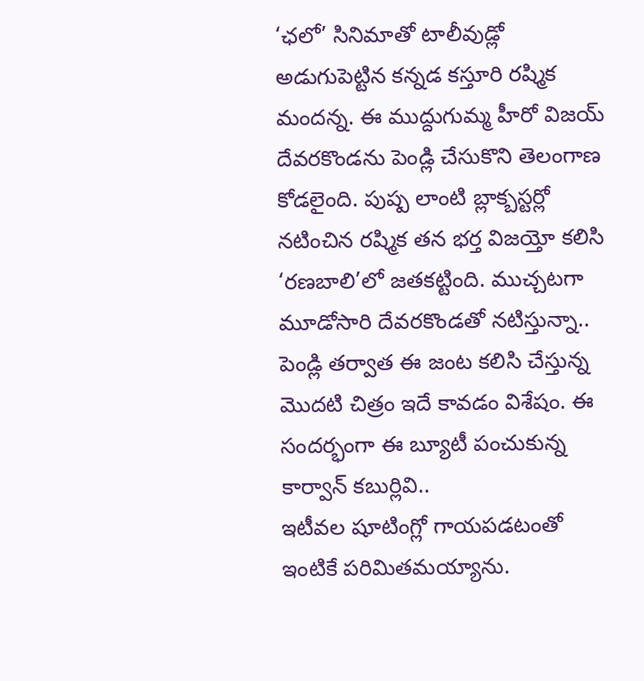‘ఛలో’ సినిమాతో టాలీవుడ్లో అడుగుపెట్టిన కన్నడ కస్తూరి రష్మిక మందన్న. ఈ ముద్దుగుమ్మ హీరో విజయ్ దేవరకొండను పెండ్లి చేసుకొని తెలంగాణ కోడలైంది. పుష్ప లాంటి బ్లాక్బస్టర్లో నటించిన రష్మిక తన భర్త విజయ్తో కలిసి ‘రణబాలి’లో జతకట్టింది. ముచ్చటగా మూడోసారి దేవరకొండతో నటిస్తున్నా.. పెండ్లి తర్వాత ఈ జంట కలిసి చేస్తున్న మొదటి చిత్రం ఇదే కావడం విశేషం. ఈ సందర్భంగా ఈ బ్యూటీ పంచుకున్న కార్వాన్ కబుర్లివి..
ఇటీవల షూటింగ్లో గాయపడటంతో ఇంటికే పరిమితమయ్యాను.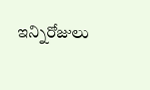ఇన్నిరోజులు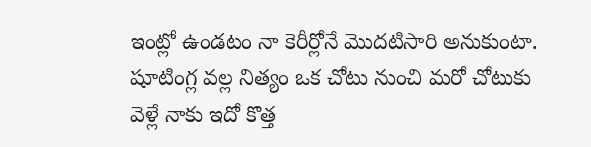ఇంట్లో ఉండటం నా కెరీర్లోనే మొదటిసారి అనుకుంటా. షూటింగ్ల వల్ల నిత్యం ఒక చోటు నుంచి మరో చోటుకు
వెళ్లే నాకు ఇదో కొత్త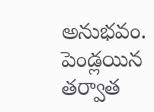అనుభవం. పెండ్లయిన తర్వాత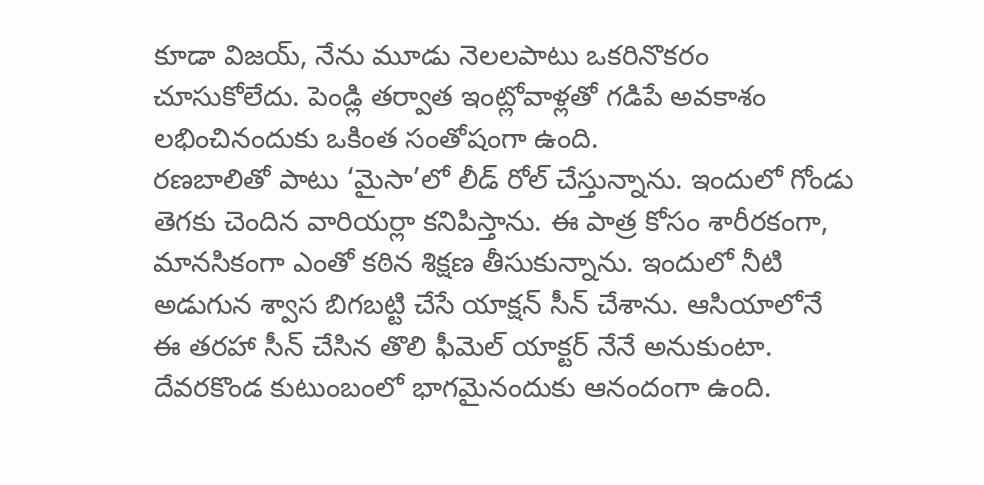కూడా విజయ్, నేను మూడు నెలలపాటు ఒకరినొకరం చూసుకోలేదు. పెండ్లి తర్వాత ఇంట్లోవాళ్లతో గడిపే అవకాశం లభించినందుకు ఒకింత సంతోషంగా ఉంది.
రణబాలితో పాటు ‘మైసా’లో లీడ్ రోల్ చేస్తున్నాను. ఇందులో గోండు తెగకు చెందిన వారియర్లా కనిపిస్తాను. ఈ పాత్ర కోసం శారీరకంగా, మానసికంగా ఎంతో కఠిన శిక్షణ తీసుకున్నాను. ఇందులో నీటి అడుగున శ్వాస బిగబట్టి చేసే యాక్షన్ సీన్ చేశాను. ఆసియాలోనే ఈ తరహా సీన్ చేసిన తొలి ఫీమెల్ యాక్టర్ నేనే అనుకుంటా.
దేవరకొండ కుటుంబంలో భాగమైనందుకు ఆనందంగా ఉంది.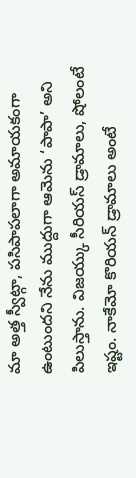మా అత్త స్వీట్గా, పసిపాపలాగా అమాయకంగా ఉంటుందని నేను ముద్దుగా ఆమెను ‘పాపా’ అని పిలుస్తాను. విజయ్కు సీరియస్ డ్రామాలు, షోలంటే ఇష్టం. నాకేమో కొరియన్ డ్రామాలు అంటే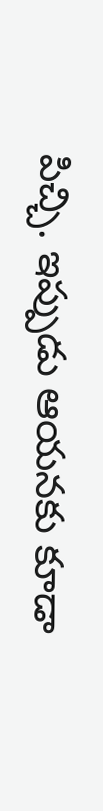పిచ్చి. ఇప్పుడు ఆయనకు కూడా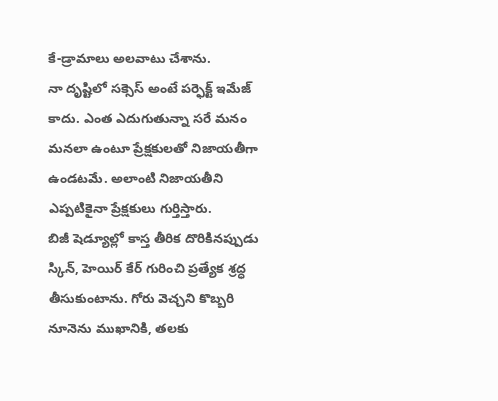కే-డ్రామాలు అలవాటు చేశాను.
నా దృష్టిలో సక్సెస్ అంటే పర్ఫెక్ట్ ఇమేజ్ కాదు. ఎంత ఎదుగుతున్నా సరే మనం మనలా ఉంటూ ప్రేక్షకులతో నిజాయతీగా ఉండటమే. అలాంటి నిజాయతీని ఎప్పటికైనా ప్రేక్షకులు గుర్తిస్తారు.
బిజీ షెడ్యూల్లో కాస్త తీరిక దొరికినప్పుడు స్కిన్, హెయిర్ కేర్ గురించి ప్రత్యేక శ్రద్ధ తీసుకుంటాను. గోరు వెచ్చని కొబ్బరి నూనెను ముఖానికి, తలకు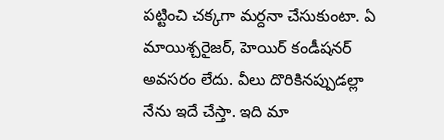పట్టించి చక్కగా మర్దనా చేసుకుంటా. ఏ మాయిశ్చరైజర్, హెయిర్ కండీషనర్ అవసరం లేదు. వీలు దొరికినప్పుడల్లా నేను ఇదే చేస్తా. ఇది మా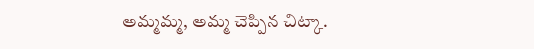అమ్మమ్మ, అమ్మ చెప్పిన చిట్కా.